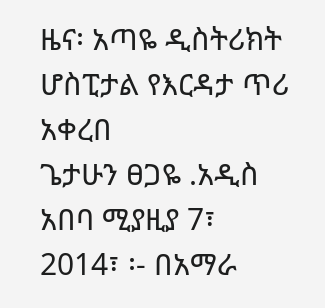ዜና፡ አጣዬ ዲስትሪክት ሆስፒታል የእርዳታ ጥሪ አቀረበ
ጌታሁን ፀጋዬ .አዲስ አበባ ሚያዚያ 7፣ 2014፣ ፡- በአማራ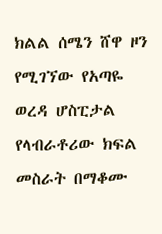ክልል ሰሜን ሸዋ ዞን የሚገኘው የአጣዬ ወረዳ ሆስፒታል የላብራቶሪው ክፍል መስራት በማቆሙ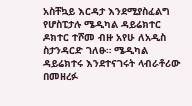አስቸኳይ እርዳታ እንደሚያስፈልግ የሆስፒታሉ ሜዲካል ዳይሬክተር ዶክተር ተሾመ ብዙ አየሁ ለአዲስ ስታንዳርድ ገለፁ። ሜዲካል ዳይሬክተሩ እንደተናገሩት ላብራቶሪው በመዘረፉ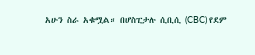አሁን ስራ አቁሟል። በሆስፒታሉ ሲቢሲ (CBC) የደም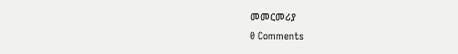መመርመሪያ
0 Comments